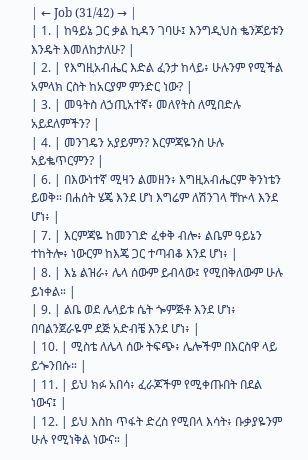| ← Job (31/42) → |
| 1. | ከዓይኔ ጋር ቃል ኪዳን ገባሁ፤ እንግዲህስ ቈንጆይቱን እንዴት እመለከታለሁ? |
| 2. | የእግዚአብሔር እድል ፈንታ ከላይ፥ ሁሉንም የሚችል አምላክ ርስት ከአርያም ምንድር ነው? |
| 3. | መዓትስ ለኃጢአተኛ፥ መለየትስ ለሚበድሉ አይደለምችን? |
| 4. | መንገዴን አያይምን? እርምጃዬንስ ሁሉ አይቈጥርምን? |
| 6. | በእውነተኛ ሚዛን ልመዘን፥ እግዚአብሔርም ቅንነቴን ይወቅ። በሐሰት ሄጄ እንደ ሆነ እግሬም ለሽንገላ ቸኵላ እንደ ሆነ፥ |
| 7. | እርምጃዬ ከመንገድ ፈቀቅ ብሎ፥ ልቤም ዓይኔን ተከትሎ፥ ነውርም ከእጄ ጋር ተጣብቆ እንደ ሆነ፥ |
| 8. | እኔ ልዝራ፥ ሌላ ሰውም ይብላው፤ የሚበቅለውም ሁሉ ይነቀል። |
| 9. | ልቤ ወደ ሌላይቱ ሴት ጐምጅቶ እንደ ሆነ፥ በባልንጀራዬም ደጅ አድብቼ እንደ ሆነ፥ |
| 10. | ሚስቴ ለሌላ ሰው ትፍጭ፥ ሌሎችም በእርስዋ ላይ ይጐንበሱ። |
| 11. | ይህ ክፉ አበሳ፥ ፈራጆችም የሚቀጡበት በደል ነውና፤ |
| 12. | ይህ እስከ ጥፋት ድረስ የሚበላ እሳት፥ ቡቃያዬንም ሁሉ የሚነቅል ነውና። |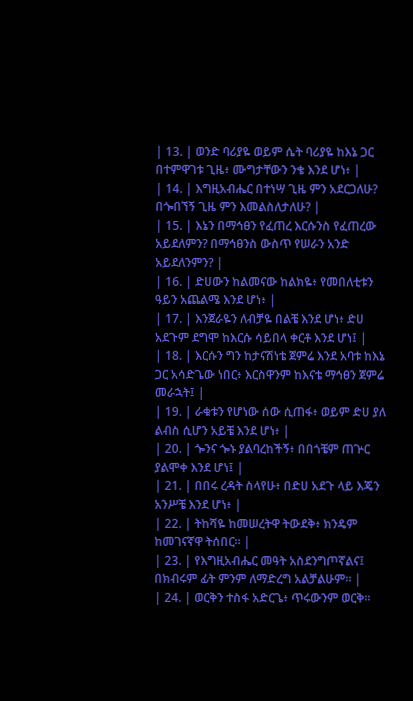| 13. | ወንድ ባሪያዬ ወይም ሴት ባሪያዬ ከእኔ ጋር በተምዋገቱ ጊዜ፥ ሙግታቸውን ንቄ እንደ ሆነ፥ |
| 14. | እግዚአብሔር በተነሣ ጊዜ ምን አደርጋለሁ? በጐበኘኝ ጊዜ ምን እመልስለታለሁ? |
| 15. | እኔን በማኅፀን የፈጠረ እርሱንስ የፈጠረው አይደለምን? በማኅፀንስ ውስጥ የሠራን አንድ አይደለንምን? |
| 16. | ድሀውን ከልመናው ከልክዬ፥ የመበለቲቱን ዓይን አጨልሜ እንደ ሆነ፥ |
| 17. | እንጀራዬን ለብቻዬ በልቼ እንደ ሆነ፥ ድሀ አደጉም ደግሞ ከእርሱ ሳይበላ ቀርቶ እንደ ሆነ፤ |
| 18. | እርሱን ግን ከታናሽነቴ ጀምሬ እንደ አባቱ ከእኔ ጋር አሳድጌው ነበር፥ እርስዋንም ከእናቴ ማኅፀን ጀምሬ መራኋት፤ |
| 19. | ራቁቱን የሆነው ሰው ሲጠፋ፥ ወይም ድሀ ያለ ልብስ ሲሆን አይቼ እንደ ሆነ፥ |
| 20. | ጐንና ጐኑ ያልባረከችኝ፥ በበጎቼም ጠጕር ያልሞቀ እንደ ሆነ፤ |
| 21. | በበሩ ረዳት ስላየሁ፥ በድሀ አደጉ ላይ እጄን አንሥቼ እንደ ሆነ፥ |
| 22. | ትከሻዬ ከመሠረትዋ ትውደቅ፥ ክንዴም ከመገናኛዋ ትሰበር። |
| 23. | የእግዚአብሔር መዓት አስደንግጦኛልና፤ በክብሩም ፊት ምንም ለማድረግ አልቻልሁም። |
| 24. | ወርቅን ተስፋ አድርጌ፥ ጥሩውንም ወርቅ።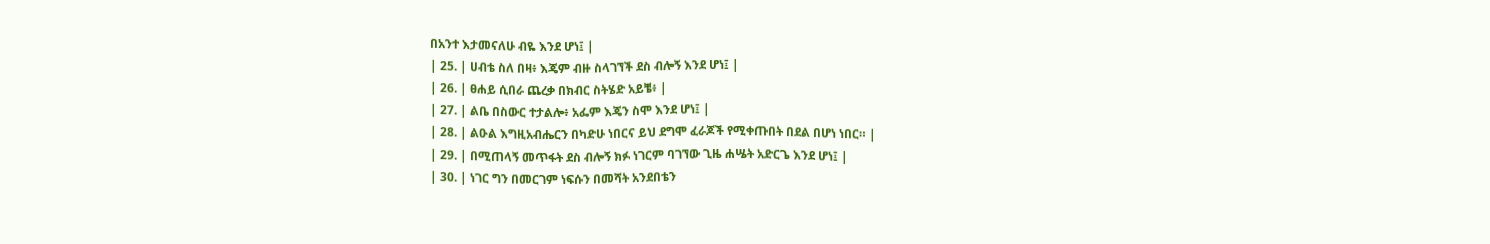በአንተ እታመናለሁ ብዬ እንደ ሆነ፤ |
| 25. | ሀብቴ ስለ በዛ፥ እጄም ብዙ ስላገኘች ደስ ብሎኝ እንደ ሆነ፤ |
| 26. | ፀሐይ ሲበራ ጨረቃ በክብር ስትሄድ አይቼ፥ |
| 27. | ልቤ በስውር ተታልሎ፥ አፌም እጄን ስሞ እንደ ሆነ፤ |
| 28. | ልዑል እግዚአብሔርን በካድሁ ነበርና ይህ ደግሞ ፈራጆች የሚቀጡበት በደል በሆነ ነበር። |
| 29. | በሚጠላኝ መጥፋት ደስ ብሎኝ ክፉ ነገርም ባገኘው ጊዜ ሐሤት አድርጌ እንደ ሆነ፤ |
| 30. | ነገር ግን በመርገም ነፍሱን በመሻት አንደበቴን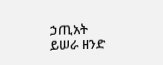ኃጢአት ይሠራ ዘንድ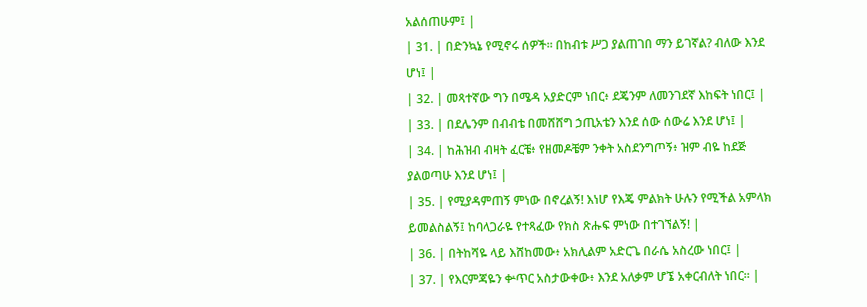አልሰጠሁም፤ |
| 31. | በድንኳኔ የሚኖሩ ሰዎች። በከብቱ ሥጋ ያልጠገበ ማን ይገኛል? ብለው እንደ ሆነ፤ |
| 32. | መጻተኛው ግን በሜዳ አያድርም ነበር፥ ደጄንም ለመንገደኛ እከፍት ነበር፤ |
| 33. | በደሌንም በብብቴ በመሸሸግ ኃጢአቴን እንደ ሰው ሰውሬ እንደ ሆነ፤ |
| 34. | ከሕዝብ ብዛት ፈርቼ፥ የዘመዶቼም ንቀት አስደንግጦኝ፥ ዝም ብዬ ከደጅ ያልወጣሁ እንደ ሆነ፤ |
| 35. | የሚያዳምጠኝ ምነው በኖረልኝ! እነሆ የእጄ ምልክት ሁሉን የሚችል አምላክ ይመልስልኝ፤ ከባላጋራዬ የተጻፈው የክስ ጽሑፍ ምነው በተገኘልኝ! |
| 36. | በትከሻዬ ላይ እሸከመው፥ አክሊልም አድርጌ በራሴ አስረው ነበር፤ |
| 37. | የእርምጃዬን ቍጥር አስታውቀው፥ እንደ አለቃም ሆኜ አቀርብለት ነበር። |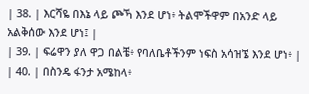| 38. | እርሻዬ በእኔ ላይ ጮኻ እንደ ሆነ፥ ትልሞችዋም በአንድ ላይ አልቅሰው እንደ ሆነ፤ |
| 39. | ፍሬዋን ያለ ዋጋ በልቼ፥ የባለቤቶችንም ነፍስ አሳዝኜ እንደ ሆነ፥ |
| 40. | በስንዴ ፋንታ አሜከላ፥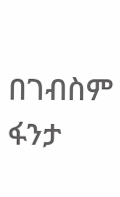በገብስም ፋንታ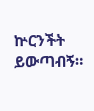ኵርንችት ይውጣብኝ።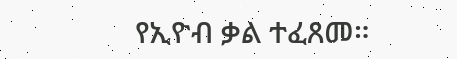የኢዮብ ቃል ተፈጸመ።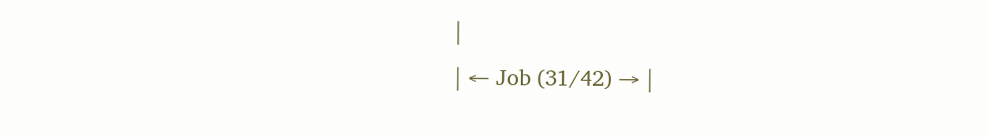|
| ← Job (31/42) → |